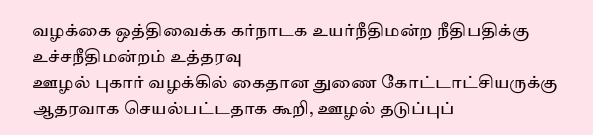வழக்கை ஒத்திவைக்க கர்நாடக உயர்நீதிமன்ற நீதிபதிக்கு உச்சநீதிமன்றம் உத்தரவு
ஊழல் புகார் வழக்கில் கைதான துணை கோட்டாட்சியருக்கு ஆதரவாக செயல்பட்டதாக கூறி, ஊழல் தடுப்புப்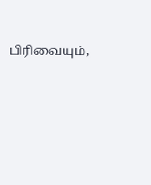பிரிவையும்,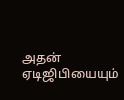அதன் ஏடிஜிபியையும்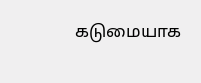கடுமையாக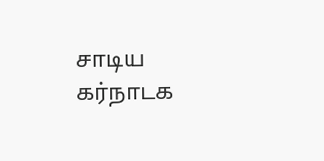சாடிய கர்நாடக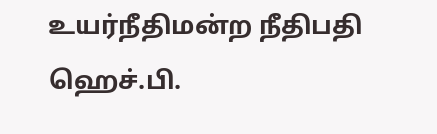உயர்நீதிமன்ற நீதிபதி ஹெச்.பி.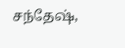சந்தேஷ்,